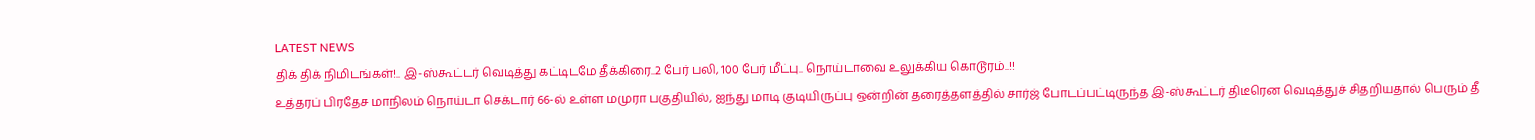LATEST NEWS
திக் திக் நிமிடங்கள்!.. இ-ஸ்கூட்டர் வெடித்து கட்டிடமே தீக்கிரை..2 பேர் பலி, 100 பேர் மீட்பு.. நொய்டாவை உலுக்கிய கொடூரம்..!!
உத்தரப் பிரதேச மாநிலம் நொய்டா செக்டார் 66-ல் உள்ள மமுரா பகுதியில், ஐந்து மாடி குடியிருப்பு ஒன்றின் தரைத்தளத்தில் சார்ஜ் போடப்பட்டிருந்த இ-ஸ்கூட்டர் திடீரென வெடித்துச் சிதறியதால் பெரும் தீ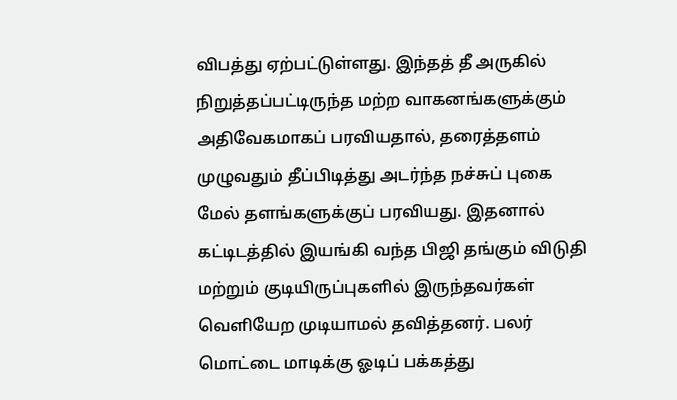விபத்து ஏற்பட்டுள்ளது. இந்தத் தீ அருகில் நிறுத்தப்பட்டிருந்த மற்ற வாகனங்களுக்கும் அதிவேகமாகப் பரவியதால், தரைத்தளம் முழுவதும் தீப்பிடித்து அடர்ந்த நச்சுப் புகை மேல் தளங்களுக்குப் பரவியது. இதனால் கட்டிடத்தில் இயங்கி வந்த பிஜி தங்கும் விடுதி மற்றும் குடியிருப்புகளில் இருந்தவர்கள் வெளியேற முடியாமல் தவித்தனர். பலர் மொட்டை மாடிக்கு ஓடிப் பக்கத்து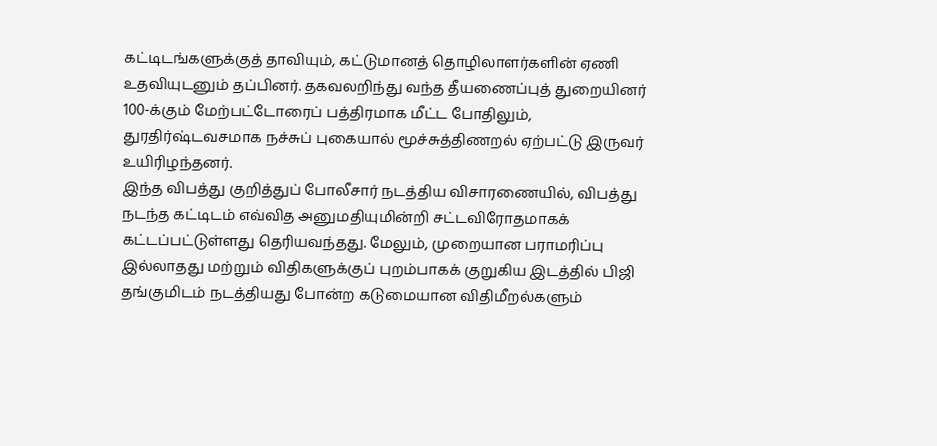கட்டிடங்களுக்குத் தாவியும், கட்டுமானத் தொழிலாளர்களின் ஏணி உதவியுடனும் தப்பினர். தகவலறிந்து வந்த தீயணைப்புத் துறையினர் 100-க்கும் மேற்பட்டோரைப் பத்திரமாக மீட்ட போதிலும், துரதிர்ஷ்டவசமாக நச்சுப் புகையால் மூச்சுத்திணறல் ஏற்பட்டு இருவர் உயிரிழந்தனர்.
இந்த விபத்து குறித்துப் போலீசார் நடத்திய விசாரணையில், விபத்து நடந்த கட்டிடம் எவ்வித அனுமதியுமின்றி சட்டவிரோதமாகக் கட்டப்பட்டுள்ளது தெரியவந்தது. மேலும், முறையான பராமரிப்பு இல்லாதது மற்றும் விதிகளுக்குப் புறம்பாகக் குறுகிய இடத்தில் பிஜி தங்குமிடம் நடத்தியது போன்ற கடுமையான விதிமீறல்களும்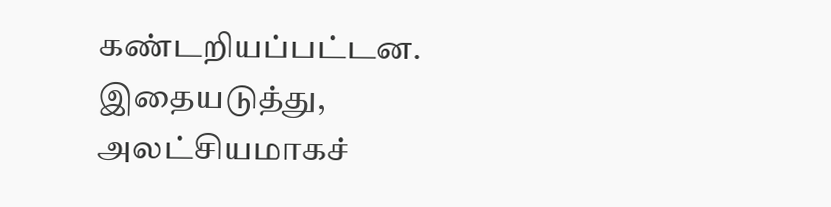கண்டறியப்பட்டன. இதையடுத்து, அலட்சியமாகச்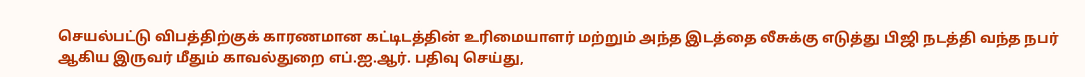செயல்பட்டு விபத்திற்குக் காரணமான கட்டிடத்தின் உரிமையாளர் மற்றும் அந்த இடத்தை லீசுக்கு எடுத்து பிஜி நடத்தி வந்த நபர் ஆகிய இருவர் மீதும் காவல்துறை எப்.ஐ.ஆர். பதிவு செய்து,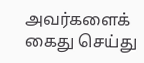அவர்களைக் கைது செய்து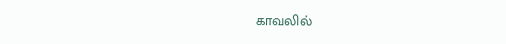காவலில்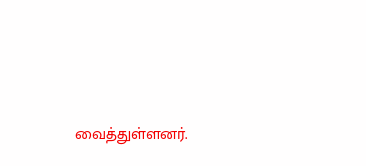வைத்துள்ளனர்.